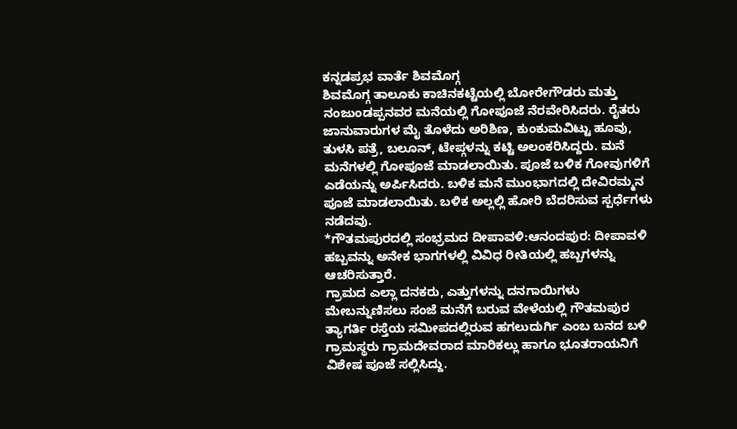ಕನ್ನಡಪ್ರಭ ವಾರ್ತೆ ಶಿವಮೊಗ್ಗ
ಶಿವಮೊಗ್ಗ ತಾಲೂಕು ಕಾಚಿನಕಟ್ಟೆಯಲ್ಲಿ ಬೋರೇಗೌಡರು ಮತ್ತು ನಂಜುಂಡಪ್ಪನವರ ಮನೆಯಲ್ಲಿ ಗೋಪೂಜೆ ನೆರವೇರಿಸಿದರು. ರೈತರು ಜಾನುವಾರುಗಳ ಮೈ ತೊಳೆದು ಅರಿಶಿಣ, ಕುಂಕುಮವಿಟ್ಟು ಹೂವು, ತುಳಸಿ ಪತ್ರೆ, ಬಲೂನ್, ಟೇಪ್ಗಳನ್ನು ಕಟ್ಟಿ ಅಲಂಕರಿಸಿದ್ದರು. ಮನೆ ಮನೆಗಳಲ್ಲಿ ಗೋಪೂಜೆ ಮಾಡಲಾಯಿತು. ಪೂಜೆ ಬಳಿಕ ಗೋವುಗಳಿಗೆ ಎಡೆಯನ್ನು ಅರ್ಪಿಸಿದರು. ಬಳಿಕ ಮನೆ ಮುಂಭಾಗದಲ್ಲಿ ದೇವಿರಮ್ಮನ ಪೂಜೆ ಮಾಡಲಾಯಿತು. ಬಳಿಕ ಅಲ್ಲಲ್ಲಿ ಹೋರಿ ಬೆದರಿಸುವ ಸ್ಪರ್ಧೆಗಳು ನಡೆದವು.
*ಗೌತಮಪುರದಲ್ಲಿ ಸಂಭ್ರಮದ ದೀಪಾವಳಿ:ಆನಂದಪುರ: ದೀಪಾವಳಿ ಹಬ್ಬವನ್ನು ಅನೇಕ ಭಾಗಗಳಲ್ಲಿ ವಿವಿಧ ರೀತಿಯಲ್ಲಿ ಹಬ್ಬಗಳನ್ನು ಆಚರಿಸುತ್ತಾರೆ.
ಗ್ರಾಮದ ಎಲ್ಲಾ ದನಕರು, ಎತ್ತುಗಳನ್ನು ದನಗಾಯಿಗಳು ಮೇಬನ್ನುಣಿಸಲು ಸಂಜೆ ಮನೆಗೆ ಬರುವ ವೇಳೆಯಲ್ಲಿ ಗೌತಮಪುರ ತ್ಯಾಗರ್ತಿ ರಸ್ತೆಯ ಸಮೀಪದಲ್ಲಿರುವ ಹಗಲುದುರ್ಗಿ ಎಂಬ ಬನದ ಬಳಿ ಗ್ರಾಮಸ್ಥರು ಗ್ರಾಮದೇವರಾದ ಮಾರಿಕಲ್ಲು ಹಾಗೂ ಭೂತರಾಯನಿಗೆ ವಿಶೇಷ ಪೂಜೆ ಸಲ್ಲಿಸಿದ್ದು.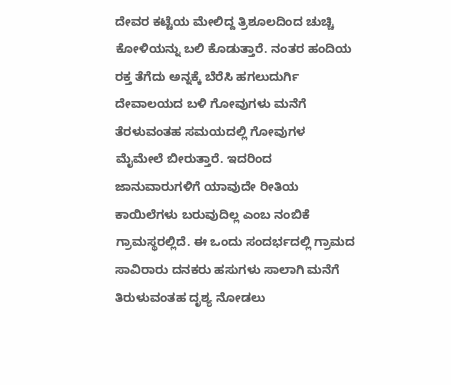ದೇವರ ಕಟ್ಟೆಯ ಮೇಲಿದ್ದ ತ್ರಿಶೂಲದಿಂದ ಚುಚ್ಚಿ ಕೋಳಿಯನ್ನು ಬಲಿ ಕೊಡುತ್ತಾರೆ. ನಂತರ ಹಂದಿಯ ರಕ್ತ ತೆಗೆದು ಅನ್ನಕ್ಕೆ ಬೆರೆಸಿ ಹಗಲುದುರ್ಗಿ ದೇವಾಲಯದ ಬಳಿ ಗೋವುಗಳು ಮನೆಗೆ ತೆರಳುವಂತಹ ಸಮಯದಲ್ಲಿ ಗೋವುಗಳ ಮೈಮೇಲೆ ಬೀರುತ್ತಾರೆ. ಇದರಿಂದ ಜಾನುವಾರುಗಳಿಗೆ ಯಾವುದೇ ರೀತಿಯ ಕಾಯಿಲೆಗಳು ಬರುವುದಿಲ್ಲ ಎಂಬ ನಂಬಿಕೆ ಗ್ರಾಮಸ್ಥರಲ್ಲಿದೆ. ಈ ಒಂದು ಸಂದರ್ಭದಲ್ಲಿ ಗ್ರಾಮದ ಸಾವಿರಾರು ದನಕರು ಹಸುಗಳು ಸಾಲಾಗಿ ಮನೆಗೆ ತಿರುಳುವಂತಹ ದೃಶ್ಯ ನೋಡಲು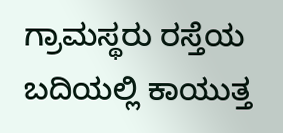ಗ್ರಾಮಸ್ಥರು ರಸ್ತೆಯ ಬದಿಯಲ್ಲಿ ಕಾಯುತ್ತ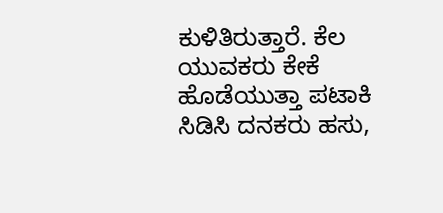ಕುಳಿತಿರುತ್ತಾರೆ. ಕೆಲ ಯುವಕರು ಕೇಕೆ ಹೊಡೆಯುತ್ತಾ ಪಟಾಕಿ ಸಿಡಿಸಿ ದನಕರು ಹಸು,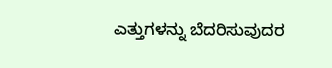ಎತ್ತುಗಳನ್ನು ಬೆದರಿಸುವುದರ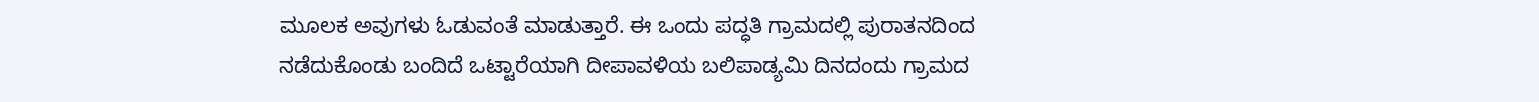ಮೂಲಕ ಅವುಗಳು ಓಡುವಂತೆ ಮಾಡುತ್ತಾರೆ. ಈ ಒಂದು ಪದ್ಧತಿ ಗ್ರಾಮದಲ್ಲಿ ಪುರಾತನದಿಂದ ನಡೆದುಕೊಂಡು ಬಂದಿದೆ ಒಟ್ಟಾರೆಯಾಗಿ ದೀಪಾವಳಿಯ ಬಲಿಪಾಡ್ಯಮಿ ದಿನದಂದು ಗ್ರಾಮದ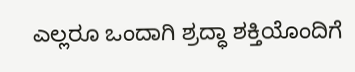ಎಲ್ಲರೂ ಒಂದಾಗಿ ಶ್ರದ್ಧಾ ಶಕ್ತಿಯೊಂದಿಗೆ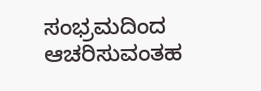ಸಂಭ್ರಮದಿಂದ ಆಚರಿಸುವಂತಹ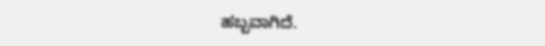ಹಬ್ಬವಾಗಿದೆ.